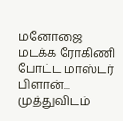மனோஜை மடக்க ரோகிணி போட்ட மாஸ்டர் பிளான்... முத்துவிடம்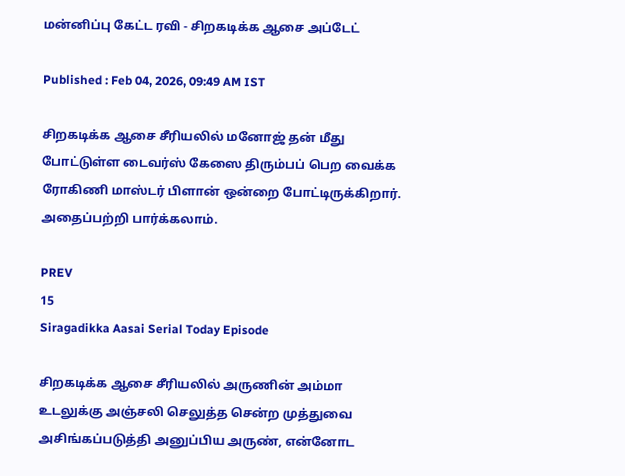மன்னிப்பு கேட்ட ரவி - சிறகடிக்க ஆசை அப்டேட்

Published : Feb 04, 2026, 09:49 AM IST

சிறகடிக்க ஆசை சீரியலில் மனோஜ் தன் மீது போட்டுள்ள டைவர்ஸ் கேஸை திரும்பப் பெற வைக்க ரோகிணி மாஸ்டர் பிளான் ஒன்றை போட்டிருக்கிறார். அதைப்பற்றி பார்க்கலாம்.

PREV
15
Siragadikka Aasai Serial Today Episode

சிறகடிக்க ஆசை சீரியலில் அருணின் அம்மா உடலுக்கு அஞ்சலி செலுத்த சென்ற முத்துவை அசிங்கப்படுத்தி அனுப்பிய அருண், என்னோட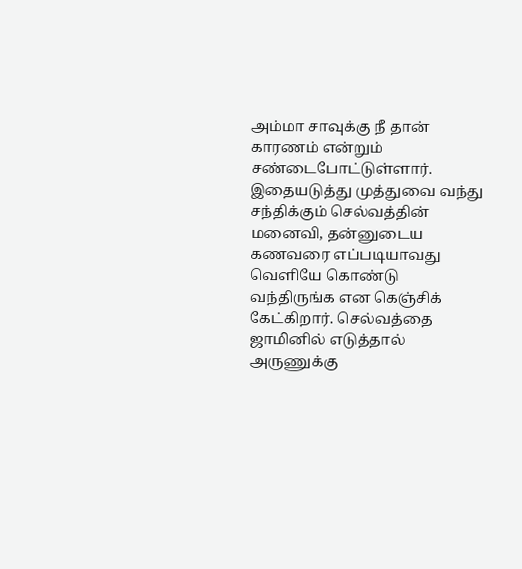அம்மா சாவுக்கு நீ தான் காரணம் என்றும் சண்டைபோட்டுள்ளார். இதையடுத்து முத்துவை வந்து சந்திக்கும் செல்வத்தின் மனைவி, தன்னுடைய கணவரை எப்படியாவது வெளியே கொண்டு வந்திருங்க என கெஞ்சிக் கேட்கிறார். செல்வத்தை ஜாமினில் எடுத்தால் அருணுக்கு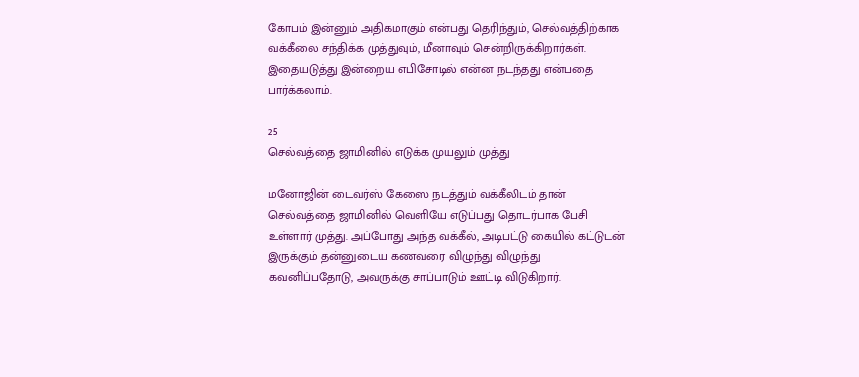கோபம் இன்னும் அதிகமாகும் என்பது தெரிந்தும், செல்வத்திற்காக வக்கீலை சந்திக்க முத்துவும், மீனாவும் சென்றிருக்கிறார்கள். இதையடுத்து இன்றைய எபிசோடில் என்ன நடந்தது என்பதை பார்க்கலாம்.

25
செல்வத்தை ஜாமினில் எடுக்க முயலும் முத்து

மனோஜின் டைவர்ஸ் கேஸை நடத்தும் வக்கீலிடம் தான் செல்வத்தை ஜாமினில் வெளியே எடுப்பது தொடர்பாக பேசி உள்ளார் முத்து. அப்போது அந்த வக்கீல், அடிபட்டு கையில் கட்டுடன் இருக்கும் தன்னுடைய கணவரை விழுந்து விழுந்து கவனிப்பதோடு, அவருக்கு சாப்பாடும் ஊட்டி விடுகிறார்.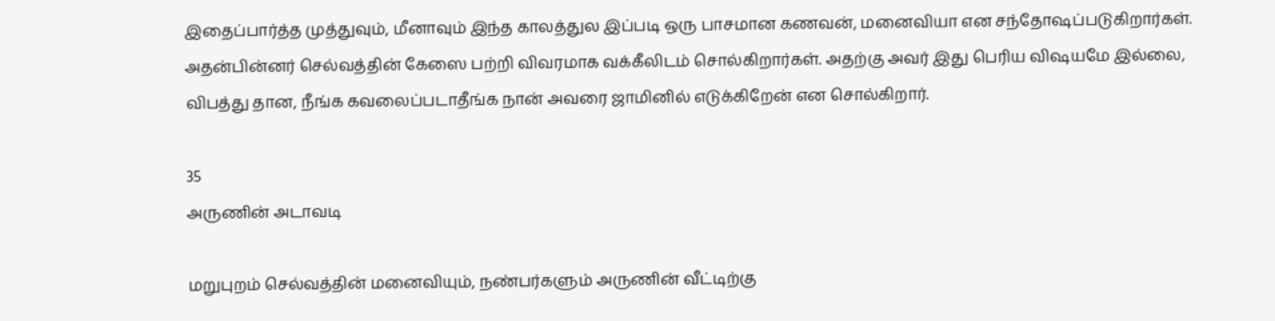இதைப்பார்த்த முத்துவும், மீனாவும் இந்த காலத்துல இப்படி ஒரு பாசமான கணவன், மனைவியா என சந்தோஷப்படுகிறார்கள். அதன்பின்னர் செல்வத்தின் கேஸை பற்றி விவரமாக வக்கீலிடம் சொல்கிறார்கள். அதற்கு அவர் இது பெரிய விஷயமே இல்லை, விபத்து தான, நீங்க கவலைப்படாதீங்க நான் அவரை ஜாமினில் எடுக்கிறேன் என சொல்கிறார்.

35
அருணின் அடாவடி

மறுபுறம் செல்வத்தின் மனைவியும், நண்பர்களும் அருணின் வீட்டிற்கு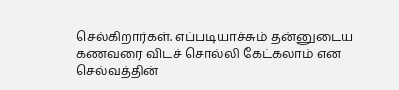செல்கிறார்கள். எப்படியாச்சும் தன்னுடைய கணவரை விடச் சொல்லி கேட்கலாம் என செல்வத்தின்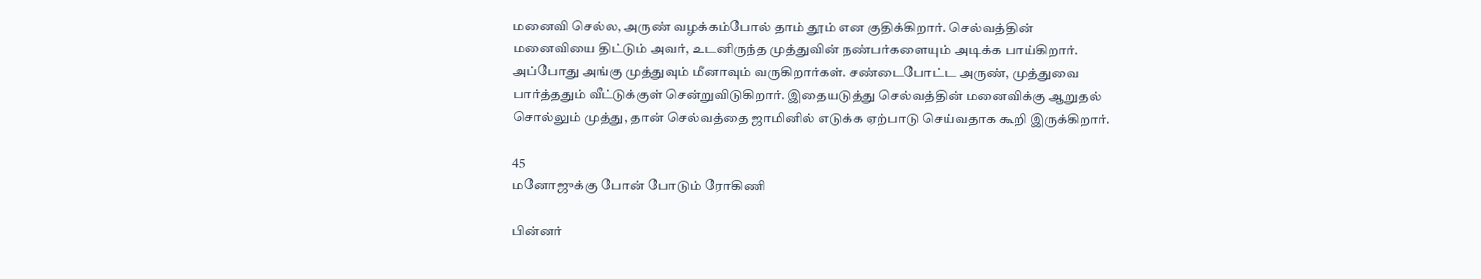மனைவி செல்ல, அருண் வழக்கம்போல் தாம் தூம் என குதிக்கிறார். செல்வத்தின் மனைவியை திட்டும் அவர், உடனிருந்த முத்துவின் நண்பர்களையும் அடிக்க பாய்கிறார். அப்போது அங்கு முத்துவும் மீனாவும் வருகிறார்கள். சண்டைபோட்ட அருண், முத்துவை பார்த்ததும் வீட்டுக்குள் சென்றுவிடுகிறார். இதையடுத்து செல்வத்தின் மனைவிக்கு ஆறுதல் சொல்லும் முத்து, தான் செல்வத்தை ஜாமினில் எடுக்க ஏற்பாடு செய்வதாக கூறி இருக்கிறார்.

45
மனோஜுக்கு போன் போடும் ரோகிணி

பின்னர்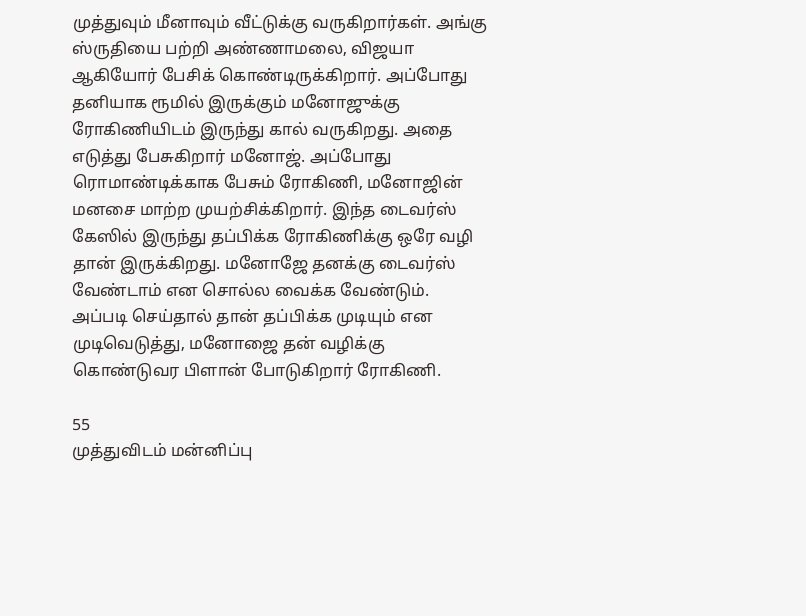முத்துவும் மீனாவும் வீட்டுக்கு வருகிறார்கள். அங்கு ஸ்ருதியை பற்றி அண்ணாமலை, விஜயா ஆகியோர் பேசிக் கொண்டிருக்கிறார். அப்போது தனியாக ரூமில் இருக்கும் மனோஜுக்கு ரோகிணியிடம் இருந்து கால் வருகிறது. அதை எடுத்து பேசுகிறார் மனோஜ். அப்போது ரொமாண்டிக்காக பேசும் ரோகிணி, மனோஜின் மனசை மாற்ற முயற்சிக்கிறார். இந்த டைவர்ஸ் கேஸில் இருந்து தப்பிக்க ரோகிணிக்கு ஒரே வழி தான் இருக்கிறது. மனோஜே தனக்கு டைவர்ஸ் வேண்டாம் என சொல்ல வைக்க வேண்டும். அப்படி செய்தால் தான் தப்பிக்க முடியும் என முடிவெடுத்து, மனோஜை தன் வழிக்கு கொண்டுவர பிளான் போடுகிறார் ரோகிணி.

55
முத்துவிடம் மன்னிப்பு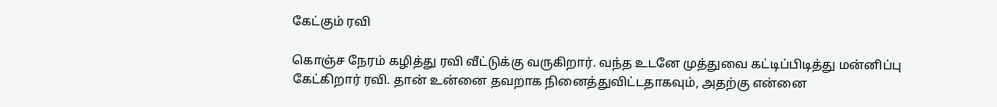கேட்கும் ரவி

கொஞ்ச நேரம் கழித்து ரவி வீட்டுக்கு வருகிறார். வந்த உடனே முத்துவை கட்டிப்பிடித்து மன்னிப்பு கேட்கிறார் ரவி. தான் உன்னை தவறாக நினைத்துவிட்டதாகவும், அதற்கு என்னை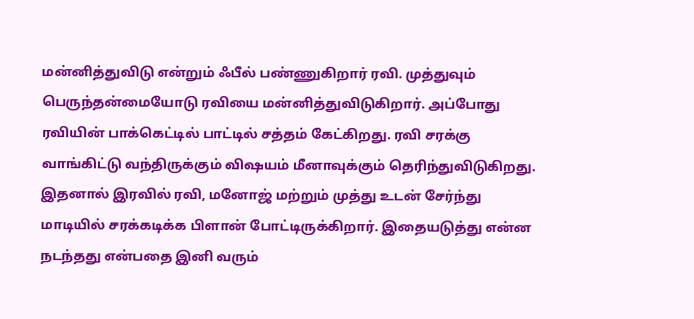மன்னித்துவிடு என்றும் ஃபீல் பண்ணுகிறார் ரவி. முத்துவும் பெருந்தன்மையோடு ரவியை மன்னித்துவிடுகிறார். அப்போது ரவியின் பாக்கெட்டில் பாட்டில் சத்தம் கேட்கிறது. ரவி சரக்கு வாங்கிட்டு வந்திருக்கும் விஷயம் மீனாவுக்கும் தெரிந்துவிடுகிறது. இதனால் இரவில் ரவி, மனோஜ் மற்றும் முத்து உடன் சேர்ந்து மாடியில் சரக்கடிக்க பிளான் போட்டிருக்கிறார். இதையடுத்து என்ன நடந்தது என்பதை இனி வரும்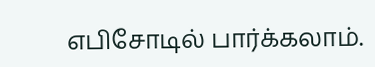எபிசோடில் பார்க்கலாம்.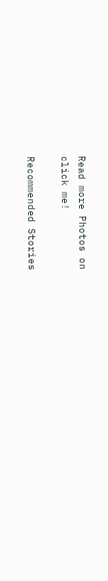Read more Photos on
click me!

Recommended Stories